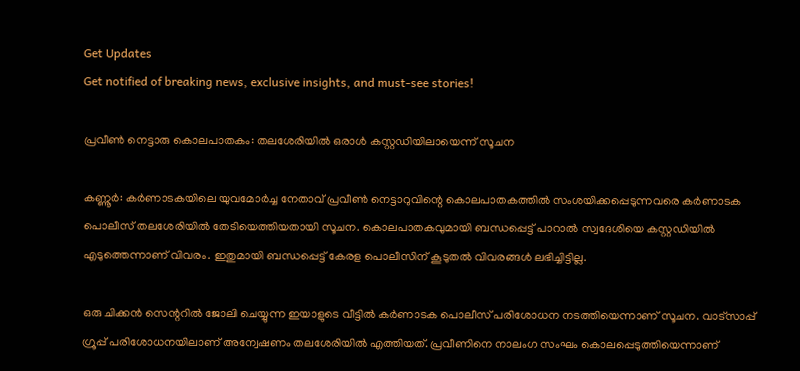Get Updates
Get notified of breaking news, exclusive insights, and must-see stories!

പ്രവീണ്‍ നെട്ടാരു കൊലപാതകം: തലശേരിയില്‍ ഒരാള്‍ കസ്റ്റഡിയിലായെന്ന് സൂചന

കണ്ണൂര്‍: കര്‍ണാടകയിലെ യുവമോര്‍ച്ച നേതാവ് പ്രവീണ്‍ നെട്ടാറുവിന്റെ കൊലപാതകത്തില്‍ സംശയിക്കപ്പെടുന്നവരെ കര്‍ണാടക പൊലീസ് തലശേരിയില്‍ തേടിയെത്തിയതായി സൂചന. കൊലപാതകവുമായി ബന്ധപ്പെട്ട് പാറാല്‍ സ്വദേശിയെ കസ്റ്റഡിയില്‍ എടുത്തെന്നാണ് വിവരം. ഇതുമായി ബന്ധപ്പെട്ട് കേരള പൊലീസിന് കൂടുതല്‍ വിവരങ്ങള്‍ ലഭിച്ചിട്ടില്ല.

ഒരു ചിക്കന്‍ സെന്ററില്‍ ജോലി ചെയ്യുന്ന ഇയാളുടെ വീട്ടില്‍ കര്‍ണാടക പൊലീസ് പരിശോധന നടത്തിയെന്നാണ് സൂചന. വാട്‌സാപ്പ് ഗ്രൂപ്പ് പരിശോധനയിലാണ് അന്വേഷണം തലശേരിയില്‍ എത്തിയത്. പ്രവീണിനെ നാലംഗ സംഘം കൊലപ്പെടുത്തിയെന്നാണ്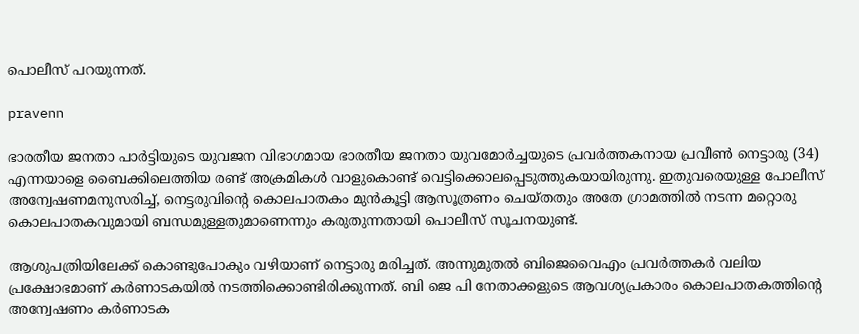പൊലീസ് പറയുന്നത്.

pravenn

ഭാരതീയ ജനതാ പാര്‍ട്ടിയുടെ യുവജന വിഭാഗമായ ഭാരതീയ ജനതാ യുവമോര്‍ച്ചയുടെ പ്രവര്‍ത്തകനായ പ്രവീണ്‍ നെട്ടാരു (34) എന്നയാളെ ബൈക്കിലെത്തിയ രണ്ട് അക്രമികള്‍ വാളുകൊണ്ട് വെട്ടിക്കൊലപ്പെടുത്തുകയായിരുന്നു. ഇതുവരെയുള്ള പോലീസ് അന്വേഷണമനുസരിച്ച്, നെട്ടരുവിന്റെ കൊലപാതകം മുന്‍കൂട്ടി ആസൂത്രണം ചെയ്തതും അതേ ഗ്രാമത്തില്‍ നടന്ന മറ്റൊരു കൊലപാതകവുമായി ബന്ധമുള്ളതുമാണെന്നും കരുതുന്നതായി പൊലീസ് സൂചനയുണ്ട്.

ആശുപത്രിയിലേക്ക് കൊണ്ടുപോകും വഴിയാണ് നെട്ടാരു മരിച്ചത്. അന്നുമുതല്‍ ബിജെവൈഎം പ്രവര്‍ത്തകര്‍ വലിയ പ്രക്ഷോഭമാണ് കര്‍ണാടകയില്‍ നടത്തിക്കൊണ്ടിരിക്കുന്നത്. ബി ജെ പി നേതാക്കളുടെ ആവശ്യപ്രകാരം കൊലപാതകത്തിന്റെ അന്വേഷണം കര്‍ണാടക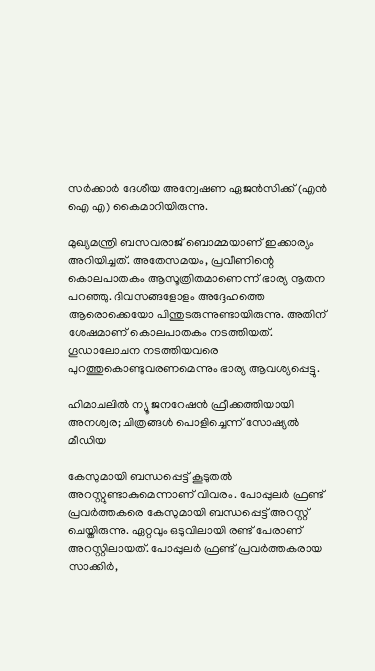സര്‍ക്കാര്‍ ദേശീയ അന്വേഷണ ഏജന്‍സിക്ക് (എന്‍ ഐ എ) കൈമാറിയിരുന്നു.

മുഖ്യമന്ത്രി ബസവരാജ് ബൊമ്മയാണ് ഇക്കാര്യം അറിയിച്ചത്. അതേസമയം, പ്രവീണിന്റെ കൊലപാതകം ആസൂത്രിതമാണെന്ന് ഭാര്യ നൂതന പറഞ്ഞു. ദിവസങ്ങളോളം അദ്ദേഹത്തെ ആരൊക്കെയോ പിന്തുടരുന്നുണ്ടായിരുന്നു. അതിന് ശേഷമാണ് കൊലപാതകം നടത്തിയത്. ഗൂഡാലോചന നടത്തിയവരെ പുറത്തുകൊണ്ടുവരണമെന്നും ഭാര്യ ആവശ്യപ്പെട്ടു.

ഹിമാചലില്‍ ന്യൂ ജനറേഷന്‍ ഫ്രീക്കത്തിയായി അനശ്വര; ചിത്രങ്ങള്‍ പൊളിച്ചെന്ന് സോഷ്യല്‍ മീഡിയ

കേസുമായി ബന്ധപ്പെട്ട് കൂടുതല്‍ അറസ്റ്റുണ്ടാകുമെന്നാണ് വിവരം. പോപ്പുലര്‍ ഫ്രണ്ട് പ്രവര്‍ത്തകരെ കേസുമായി ബന്ധപ്പെട്ട് അറസ്റ്റ് ചെയ്തിരുന്നു. ഏറ്റവും ഒടുവിലായി രണ്ട് പേരാണ് അറസ്റ്റിലായത്. പോപ്പുലര്‍ ഫ്രണ്ട് പ്രവര്‍ത്തകരായ സാക്കിര്‍,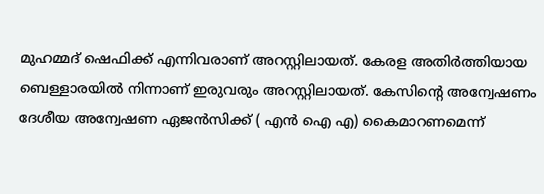മുഹമ്മദ് ഷെഫിക്ക് എന്നിവരാണ് അറസ്റ്റിലായത്. കേരള അതിര്‍ത്തിയായ ബെള്ളാരയില്‍ നിന്നാണ് ഇരുവരും അറസ്റ്റിലായത്. കേസിന്റെ അന്വേഷണം ദേശീയ അന്വേഷണ ഏജന്‍സിക്ക് ( എന്‍ ഐ എ) കൈമാറണമെന്ന്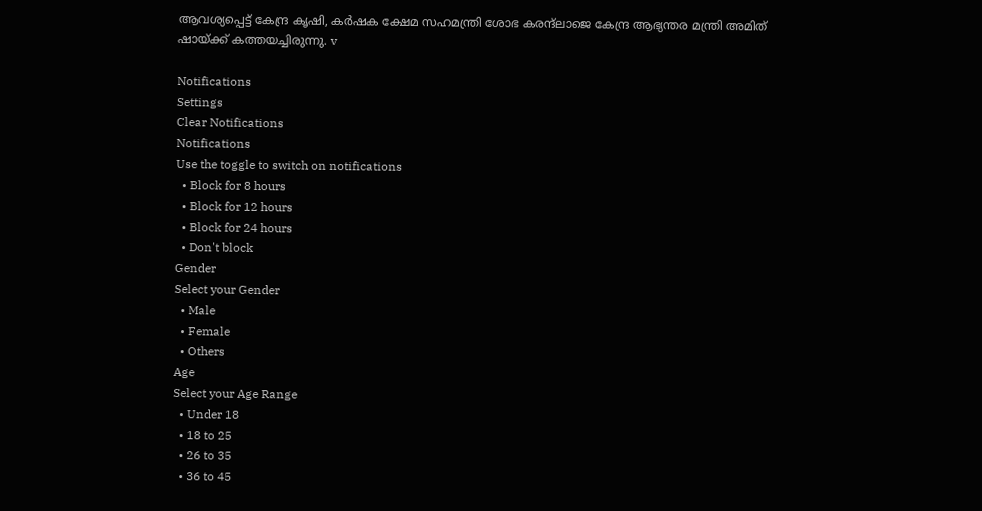ആവശ്യപ്പെട്ട് കേന്ദ്ര കൃഷി, കര്‍ഷക ക്ഷേമ സഹമന്ത്രി ശോഭ കരന്ദ്‌ലാജെ കേന്ദ്ര ആഭ്യന്തര മന്ത്രി അമിത് ഷായ്ക്ക് കത്തയച്ചിരുന്നു. v

Notifications
Settings
Clear Notifications
Notifications
Use the toggle to switch on notifications
  • Block for 8 hours
  • Block for 12 hours
  • Block for 24 hours
  • Don't block
Gender
Select your Gender
  • Male
  • Female
  • Others
Age
Select your Age Range
  • Under 18
  • 18 to 25
  • 26 to 35
  • 36 to 45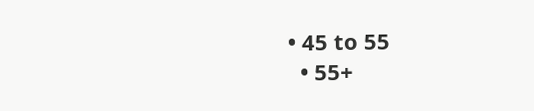• 45 to 55
  • 55+